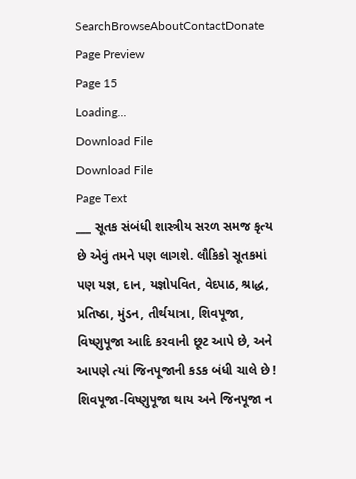SearchBrowseAboutContactDonate
Page Preview
Page 15
Loading...
Download File
Download File
Page Text
___ સૂતક સંબંધી શાસ્ત્રીય સરળ સમજ કૃત્ય છે એવું તમને પણ લાગશે. લૌકિકો સૂતકમાં પણ યજ્ઞ, દાન, યજ્ઞોપવિત, વેદપાઠ, શ્રાદ્ધ, પ્રતિષ્ઠા, મુંડન, તીર્થયાત્રા, શિવપૂજા, વિષ્ણુપૂજા આદિ કરવાની છૂટ આપે છે, અને આપણે ત્યાં જિનપૂજાની કડક બંધી ચાલે છે ! શિવપૂજા-વિષ્ણુપૂજા થાય અને જિનપૂજા ન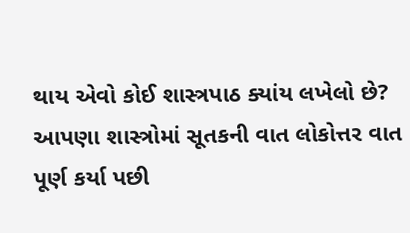થાય એવો કોઈ શાસ્ત્રપાઠ ક્યાંય લખેલો છે? આપણા શાસ્ત્રોમાં સૂતકની વાત લોકોત્તર વાત પૂર્ણ કર્યા પછી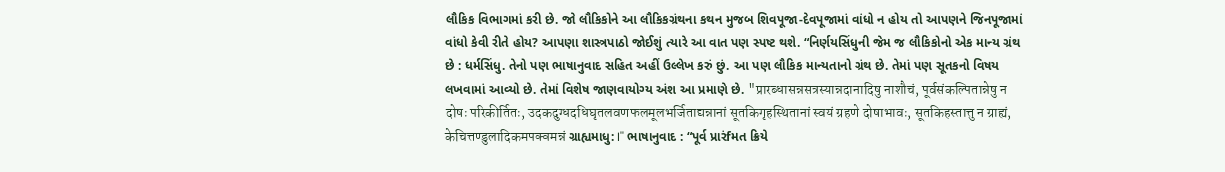લૌકિક વિભાગમાં કરી છે. જો લૌકિકોને આ લૌકિકગ્રંથના કથન મુજબ શિવપૂજા-દેવપૂજામાં વાંધો ન હોય તો આપણને જિનપૂજામાં વાંધો કેવી રીતે હોય? આપણા શાસ્ત્રપાઠો જોઈશું ત્યારે આ વાત પણ સ્પષ્ટ થશે. “નિર્ણયસિંધુની જેમ જ લૌકિકોનો એક માન્ય ગ્રંથ છે : ધર્મસિંધુ. તેનો પણ ભાષાનુવાદ સહિત અહીં ઉલ્લેખ કરું છું. આ પણ લૌકિક માન્યતાનો ગ્રંથ છે. તેમાં પણ સૂતકનો વિષય લખવામાં આવ્યો છે. તેમાં વિશેષ જાણવાયોગ્ય અંશ આ પ્રમાણે છે. "प्रारब्धासन्नसत्रस्यान्नदानादिषु नाशौचं, पूर्वसंकल्पितान्नेषु न दोषः परिकीर्तितः, उदकदुग्धदधिघृतलवणफलमूलभर्जिताद्यन्नानां सूतकिगृहस्थितानां स्वयं ग्रहणे दोषाभावः, सूतकिहस्तात्तु न ग्राह्यं, केचित्तण्डुलादिकमपक्वमन्नं ગ્રાહ્યમાધુ: I'' ભાષાનુવાદ : “પૂર્વ પ્રારંfમત ક્રિયે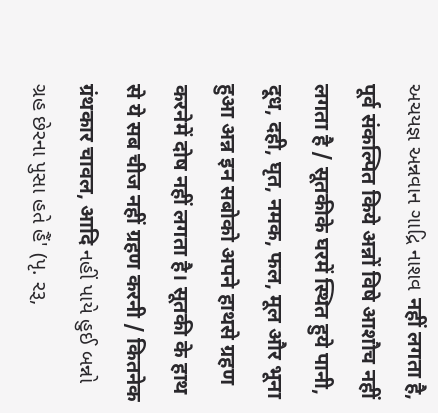અચયજ્ઞ અન્નવાન ગાદ્રિ નાશવ नहीं लगता है, पूर्व संकल्पित किये अन्नों विषे आशौच नहीं लगता है / सूतकीके घरमें स्थित हुये पानी, दूध, दही, घृत, नमक, फल, मूल और भूना हुआ अन्न इन सबोको अपने हाथसे ग्रहण करनेमें दोष नहीं लगता है। सूतकी के हाथ से ये सब चीज नहीं ग्रहण करनी / कितनेक ग्रंथकार चावल, आदि નહીં પાયે હુઈ બન્નો ગ્રહ છેરના પુસા હતે હૈં' (પૃ. રરૂ,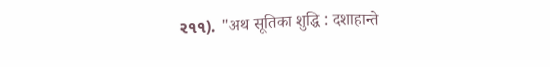ર૧૧). "अथ सूतिका शुद्धि : दशाहान्ते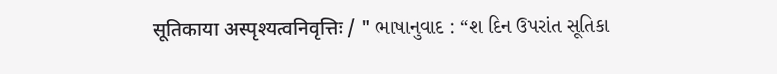सूतिकाया अस्पृश्यत्वनिवृत्तिः / " ભાષાનુવાદ : “શ દિન ઉપરાંત સૂતિકા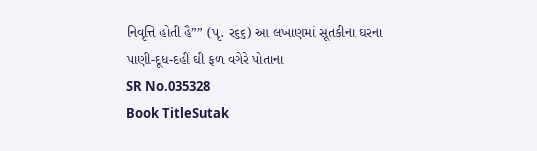નિવૃત્તિ હોતી હૈ”” (પૃ. ર૬૬) આ લખાણમાં સૂતકીના ઘરના પાણી-દૂધ-દહીં ઘી ફળ વગેરે પોતાના
SR No.035328
Book TitleSutak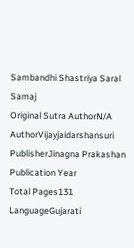Sambandhi Shastriya Saral Samaj
Original Sutra AuthorN/A
AuthorVijayjaidarshansuri
PublisherJinagna Prakashan
Publication Year
Total Pages131
LanguageGujarati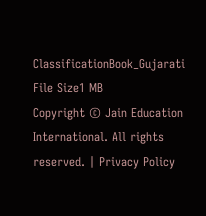ClassificationBook_Gujarati
File Size1 MB
Copyright © Jain Education International. All rights reserved. | Privacy Policy